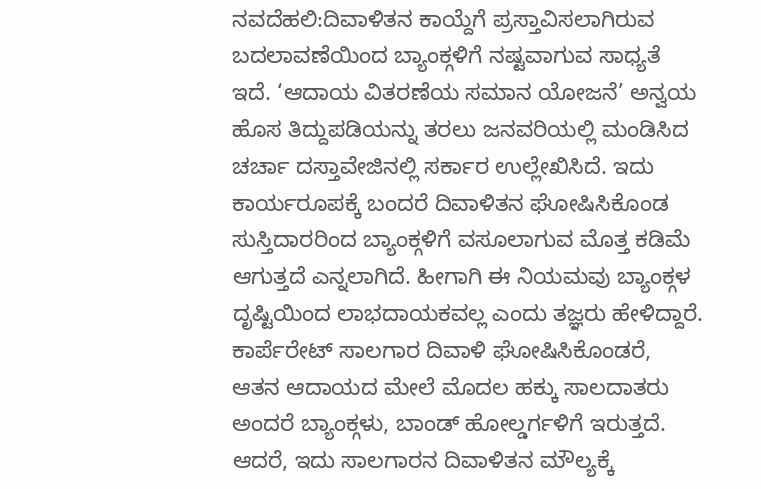ನವದೆಹಲಿ:ದಿವಾಳಿತನ ಕಾಯ್ದೆಗೆ ಪ್ರಸ್ತಾವಿಸಲಾಗಿರುವ ಬದಲಾವಣೆಯಿಂದ ಬ್ಯಾಂಕ್ಗಳಿಗೆ ನಷ್ಟವಾಗುವ ಸಾಧ್ಯತೆ ಇದೆ. ‘ಆದಾಯ ವಿತರಣೆಯ ಸಮಾನ ಯೋಜನೆ’ ಅನ್ವಯ ಹೊಸ ತಿದ್ದುಪಡಿಯನ್ನು ತರಲು ಜನವರಿಯಲ್ಲಿ ಮಂಡಿಸಿದ ಚರ್ಚಾ ದಸ್ತಾವೇಜಿನಲ್ಲಿ ಸರ್ಕಾರ ಉಲ್ಲೇಖಿಸಿದೆ. ಇದು ಕಾರ್ಯರೂಪಕ್ಕೆ ಬಂದರೆ ದಿವಾಳಿತನ ಘೋಷಿಸಿಕೊಂಡ ಸುಸ್ತಿದಾರರಿಂದ ಬ್ಯಾಂಕ್ಗಳಿಗೆ ವಸೂಲಾಗುವ ಮೊತ್ತ ಕಡಿಮೆ ಆಗುತ್ತದೆ ಎನ್ನಲಾಗಿದೆ. ಹೀಗಾಗಿ ಈ ನಿಯಮವು ಬ್ಯಾಂಕ್ಗಳ ದೃಷ್ಟಿಯಿಂದ ಲಾಭದಾಯಕವಲ್ಲ ಎಂದು ತಜ್ಞರು ಹೇಳಿದ್ದಾರೆ.
ಕಾರ್ಪೆರೇಟ್ ಸಾಲಗಾರ ದಿವಾಳಿ ಘೋಷಿಸಿಕೊಂಡರೆ, ಆತನ ಆದಾಯದ ಮೇಲೆ ಮೊದಲ ಹಕ್ಕು ಸಾಲದಾತರು ಅಂದರೆ ಬ್ಯಾಂಕ್ಗಳು, ಬಾಂಡ್ ಹೋಲ್ಡರ್ಗಳಿಗೆ ಇರುತ್ತದೆ. ಆದರೆ, ಇದು ಸಾಲಗಾರನ ದಿವಾಳಿತನ ಮೌಲ್ಯಕ್ಕೆ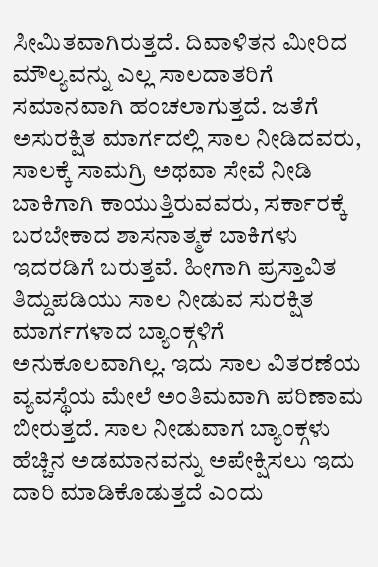ಸೀಮಿತವಾಗಿರುತ್ತದೆ. ದಿವಾಳಿತನ ಮೀರಿದ ಮೌಲ್ಯವನ್ನು ಎಲ್ಲ ಸಾಲದಾತರಿಗೆ ಸಮಾನವಾಗಿ ಹಂಚಲಾಗುತ್ತದೆ. ಜತೆಗೆ ಅಸುರಕ್ಷಿತ ಮಾರ್ಗದಲ್ಲಿ ಸಾಲ ನೀಡಿದವರು, ಸಾಲಕ್ಕೆ ಸಾಮಗ್ರಿ ಅಥವಾ ಸೇವೆ ನೀಡಿ ಬಾಕಿಗಾಗಿ ಕಾಯುತ್ತಿರುವವರು, ಸರ್ಕಾರಕ್ಕೆ ಬರಬೇಕಾದ ಶಾಸನಾತ್ಮಕ ಬಾಕಿಗಳು ಇದರಡಿಗೆ ಬರುತ್ತವೆ. ಹೀಗಾಗಿ ಪ್ರಸ್ತಾವಿತ ತಿದ್ದುಪಡಿಯು ಸಾಲ ನೀಡುವ ಸುರಕ್ಷಿತ ಮಾರ್ಗಗಳಾದ ಬ್ಯಾಂಕ್ಗಳಿಗೆ ಅನುಕೂಲವಾಗಿಲ್ಲ. ಇದು ಸಾಲ ವಿತರಣೆಯ ವ್ಯವಸ್ಥೆಯ ಮೇಲೆ ಅಂತಿಮವಾಗಿ ಪರಿಣಾಮ ಬೀರುತ್ತದೆ. ಸಾಲ ನೀಡುವಾಗ ಬ್ಯಾಂಕ್ಗಳು ಹೆಚ್ಚಿನ ಅಡಮಾನವನ್ನು ಅಪೇಕ್ಷಿಸಲು ಇದು ದಾರಿ ಮಾಡಿಕೊಡುತ್ತದೆ ಎಂದು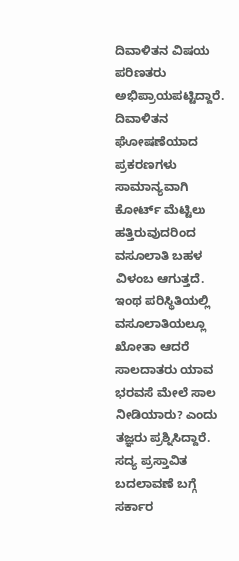ದಿವಾಳಿತನ ವಿಷಯ ಪರಿಣತರು ಅಭಿಪ್ರಾಯಪಟ್ಟಿದ್ದಾರೆ.
ದಿವಾಳಿತನ ಘೋಷಣೆಯಾದ ಪ್ರಕರಣಗಳು ಸಾಮಾನ್ಯವಾಗಿ ಕೋರ್ಟ್ ಮೆಟ್ಟಿಲು ಹತ್ತಿರುವುದರಿಂದ ವಸೂಲಾತಿ ಬಹಳ ವಿಳಂಬ ಆಗುತ್ತದೆ. ಇಂಥ ಪರಿಸ್ಥಿತಿಯಲ್ಲಿ ವಸೂಲಾತಿಯಲ್ಲೂ ಖೋತಾ ಆದರೆ ಸಾಲದಾತರು ಯಾವ ಭರವಸೆ ಮೇಲೆ ಸಾಲ ನೀಡಿಯಾರು? ಎಂದು ತಜ್ಞರು ಪ್ರಶ್ನಿಸಿದ್ದಾರೆ. ಸದ್ಯ ಪ್ರಸ್ತಾವಿತ ಬದಲಾವಣೆ ಬಗ್ಗೆ ಸರ್ಕಾರ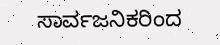ಸಾರ್ವಜನಿಕರಿಂದ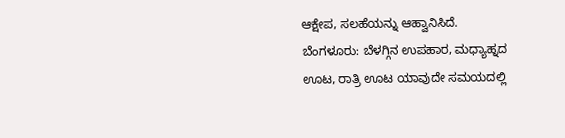ಆಕ್ಷೇಪ, ಸಲಹೆಯನ್ನು ಆಹ್ವಾನಿಸಿದೆ.
ಬೆಂಗಳೂರು: ಬೆಳಗ್ಗಿನ ಉಪಹಾರ, ಮಧ್ಯಾಹ್ನದ ಊಟ, ರಾತ್ರಿ ಊಟ ಯಾವುದೇ ಸಮಯದಲ್ಲಿ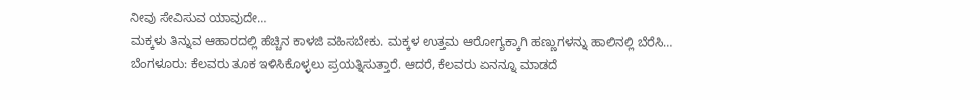ನೀವು ಸೇವಿಸುವ ಯಾವುದೇ…
ಮಕ್ಕಳು ತಿನ್ನುವ ಆಹಾರದಲ್ಲಿ ಹೆಚ್ಚಿನ ಕಾಳಜಿ ವಹಿಸಬೇಕು. ಮಕ್ಕಳ ಉತ್ತಮ ಆರೋಗ್ಯಕ್ಕಾಗಿ ಹಣ್ಣುಗಳನ್ನು ಹಾಲಿನಲ್ಲಿ ಬೆರೆಸಿ…
ಬೆಂಗಳೂರು: ಕೆಲವರು ತೂಕ ಇಳಿಸಿಕೊಳ್ಳಲು ಪ್ರಯತ್ನಿಸುತ್ತಾರೆ. ಆದರೆ, ಕೆಲವರು ಏನನ್ನೂ ಮಾಡದೆ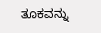ತೂಕವನ್ನು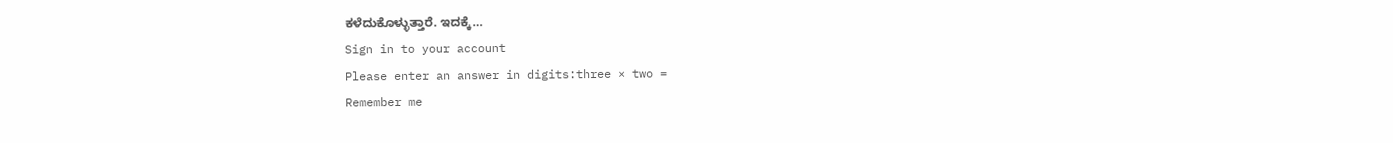ಕಳೆದುಕೊಳ್ಳುತ್ತಾರೆ. ಇದಕ್ಕೆ…
Sign in to your account
Please enter an answer in digits:three × two =
Remember me